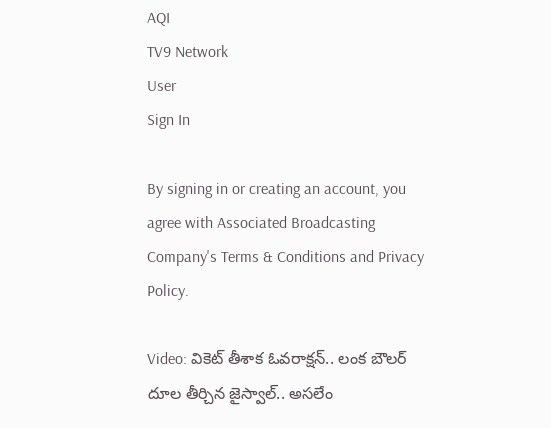AQI
TV9 Network
User
Sign In

By signing in or creating an account, you agree with Associated Broadcasting Company's Terms & Conditions and Privacy Policy.

Video: వికెట్ తీశాక ఓవరాక్షన్.. లంక బౌలర్‌ దూల తీర్చిన జైస్వాల్.. అసలేం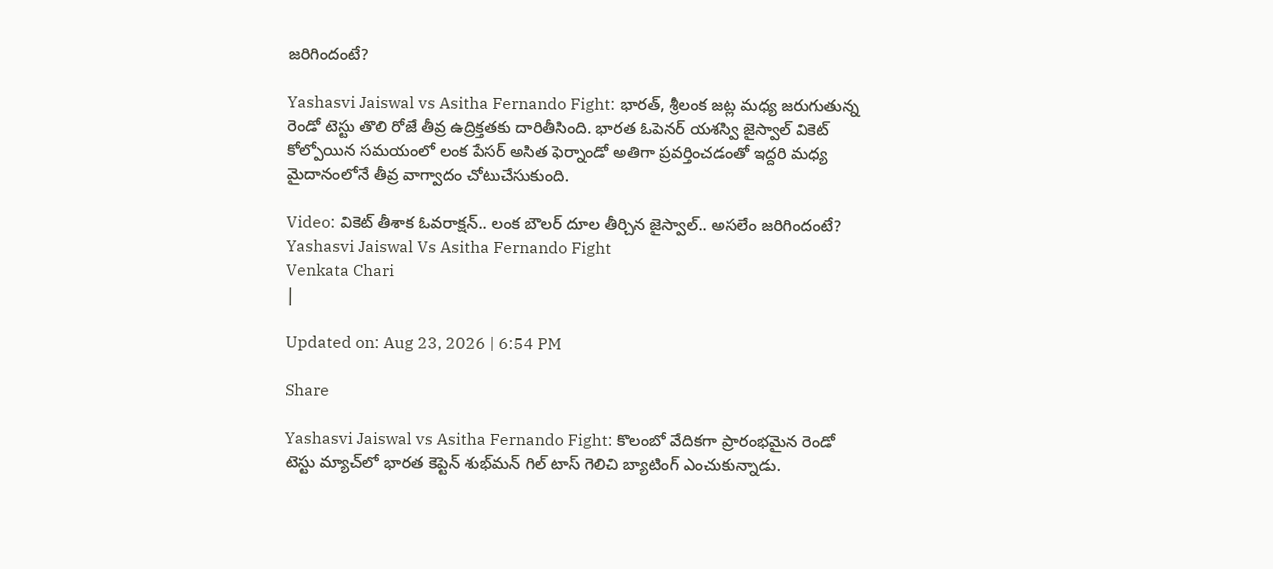జరిగిందంటే?

Yashasvi Jaiswal vs Asitha Fernando Fight: భారత్, శ్రీలంక జట్ల మధ్య జరుగుతున్న రెండో టెస్టు తొలి రోజే తీవ్ర ఉద్రిక్తతకు దారితీసింది. భారత ఓపెనర్ యశస్వి జైస్వాల్ వికెట్ కోల్పోయిన సమయంలో లంక పేసర్ అసిత ఫెర్నాండో అతిగా ప్రవర్తించడంతో ఇద్దరి మధ్య మైదానంలోనే తీవ్ర వాగ్వాదం చోటుచేసుకుంది.

Video: వికెట్ తీశాక ఓవరాక్షన్.. లంక బౌలర్‌ దూల తీర్చిన జైస్వాల్.. అసలేం జరిగిందంటే?
Yashasvi Jaiswal Vs Asitha Fernando Fight
Venkata Chari
|

Updated on: Aug 23, 2026 | 6:54 PM

Share

Yashasvi Jaiswal vs Asitha Fernando Fight: కొలంబో వేదికగా ప్రారంభమైన రెండో టెస్టు మ్యాచ్‌లో భారత కెప్టెన్ శుభ్‌మన్ గిల్ టాస్ గెలిచి బ్యాటింగ్ ఎంచుకున్నాడు.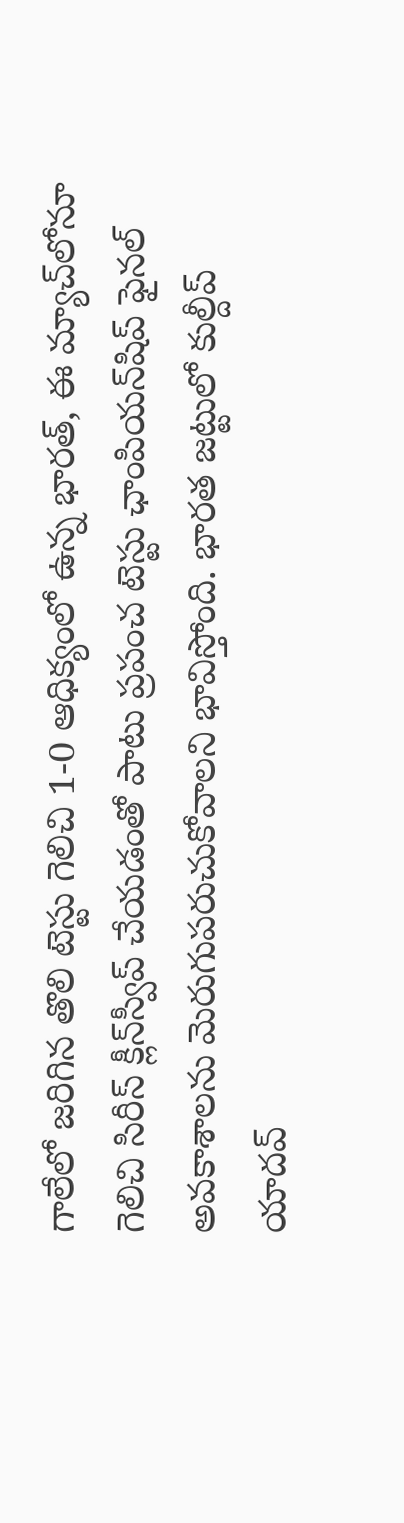గాలేలో జరిగిన తొలి టెస్టు గెలిచి 1-0 ఆధిక్యంలో ఉన్న భారత్, ఈ మ్యాచ్‌లోనూ గెలిచి సిరీస్ క్లీన్‌స్వీప్ చేయడంతో పాటు ప్రపంచ టెస్టు ఛాంపియన్‌షిప్ ఫైనల్ అవకాశాలను మెరుగుపరుచుకోవాలని భావిస్తోంది. భారత జట్టులో కుల్దీప్ యాదవ్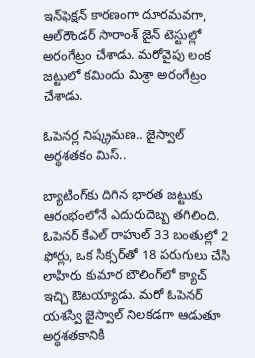ఇన్‌ఫెక్షన్ కారణంగా దూరమవగా, ఆల్‌రౌండర్ సారాంశ్ జైన్ టెస్టుల్లో అరంగేట్రం చేశాడు. మరోవైపు లంక జట్టులో కమిందు మిశ్రా అరంగేట్రం చేశాడు.

ఓపెనర్ల నిష్క్రమణ.. జైస్వాల్ అర్ధశతకం మిస్..

బ్యాటింగ్‌కు దిగిన భారత జట్టుకు ఆరంభంలోనే ఎదురుదెబ్బ తగిలింది. ఓపెనర్ కేఎల్ రాహుల్ 33 బంతుల్లో 2 ఫోర్లు, ఒక సిక్సర్‌తో 18 పరుగులు చేసి లాహిరు కుమార బౌలింగ్‌లో క్యాచ్ ఇచ్చి ఔటయ్యాడు. మరో ఓపెనర్ యశస్వి జైస్వాల్ నిలకడగా ఆడుతూ అర్ధశతకానికి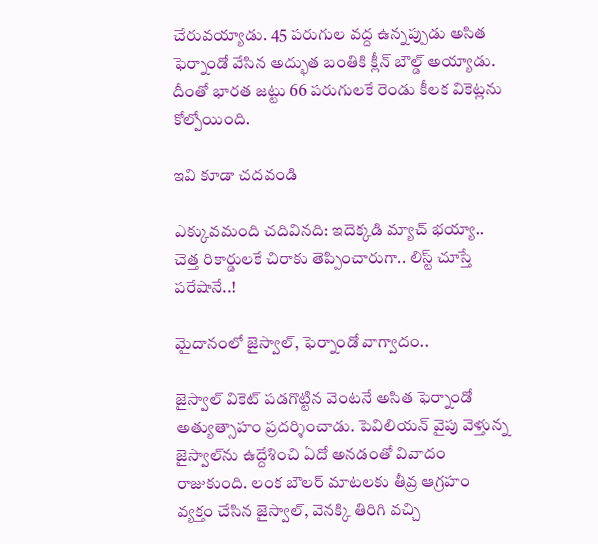చేరువయ్యాడు. 45 పరుగుల వద్ద ఉన్నప్పుడు అసిత ఫెర్నాండో వేసిన అద్భుత బంతికి క్లీన్ బౌల్డ్ అయ్యాడు. దీంతో భారత జట్టు 66 పరుగులకే రెండు కీలక వికెట్లను కోల్పోయింది.

ఇవి కూడా చదవండి

ఎక్కువమంది చదివినది: ఇదెక్కడి మ్యాచ్ భయ్యా.. చెత్త రికార్డులకే చిరాకు తెప్పించారుగా.. లిస్ట్ చూస్తే పరేషానే..!

మైదానంలో జైస్వాల్, ఫెర్నాండో వాగ్వాదం..

జైస్వాల్ వికెట్ పడగొట్టిన వెంటనే అసిత ఫెర్నాండో అత్యుత్సాహం ప్రదర్శించాడు. పెవిలియన్ వైపు వెళ్తున్న జైస్వాల్‌ను ఉద్దేశించి ఏదో అనడంతో వివాదం రాజుకుంది. లంక బౌలర్ మాటలకు తీవ్ర ఆగ్రహం వ్యక్తం చేసిన జైస్వాల్, వెనక్కి తిరిగి వచ్చి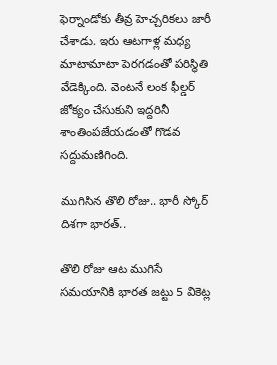ఫెర్నాండోకు తీవ్ర హెచ్చరికలు జారీ చేశాడు. ఇరు ఆటగాళ్ల మధ్య మాటామాటా పెరగడంతో పరిస్థితి వేడెక్కింది. వెంటనే లంక ఫీల్డర్ జోక్యం చేసుకుని ఇద్దరినీ శాంతింపజేయడంతో గొడవ సద్దుమణిగింది.

ముగిసిన తొలి రోజు.. భారీ స్కోర్ దిశగా భారత్..

తొలి రోజు ఆట ముగిసే సమయానికి భారత జట్టు 5 వికెట్ల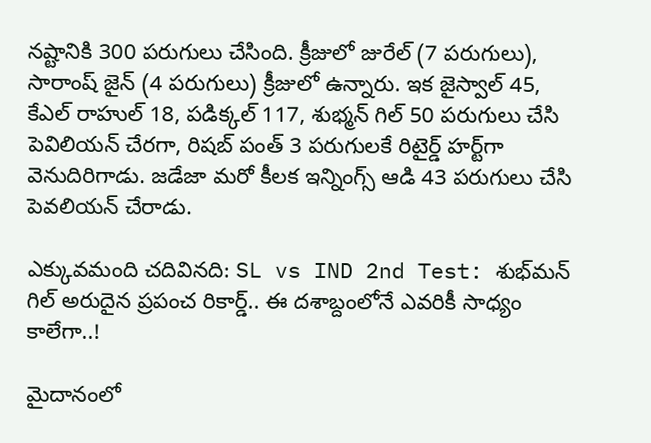నష్టానికి 300 పరుగులు చేసింది. క్రీజులో జురేల్ (7 పరుగులు), సారాంష్ జైన్ (4 పరుగులు) క్రీజులో ఉన్నారు. ఇక జైస్వాల్ 45, కేఎల్ రాహుల్ 18, పడిక్కల్ 117, శుభ్మన్ గిల్ 50 పరుగులు చేసి పెవిలియన్ చేరగా, రిషబ్ పంత్ 3 పరుగులకే రిటైర్డ్ హర్ట్‌గా వెనుదిరిగాడు. జడేజా మరో కీలక ఇన్నింగ్స్ ఆడి 43 పరుగులు చేసి పెవలియన్ చేరాడు.

ఎక్కువమంది చదివినది: SL vs IND 2nd Test: శుభ్‌మన్ గిల్ అరుదైన ప్రపంచ రికార్డ్.. ఈ దశాబ్దంలోనే ఎవరికీ సాధ్యం కాలేగా..!

మైదానంలో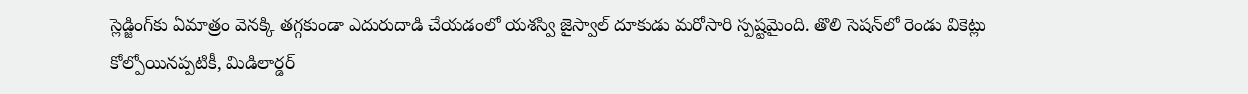స్లెడ్జింగ్‌కు ఏమాత్రం వెనక్కి తగ్గకుండా ఎదురుదాడి చేయడంలో యశస్వి జైస్వాల్ దూకుడు మరోసారి స్పష్టమైంది. తొలి సెషన్‌లో రెండు వికెట్లు కోల్పోయినప్పటికీ, మిడిలార్డర్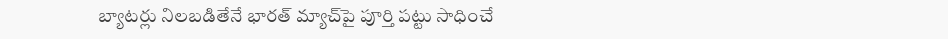బ్యాటర్లు నిలబడితేనే భారత్ మ్యాచ్‌పై పూర్తి పట్టు సాధించే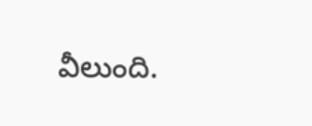వీలుంది.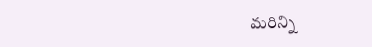మరిన్ని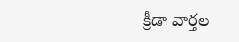క్రీడా వార్తల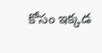కోసం ఇక్కడ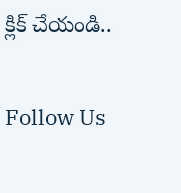క్లిక్ చేయండి..

Follow Us